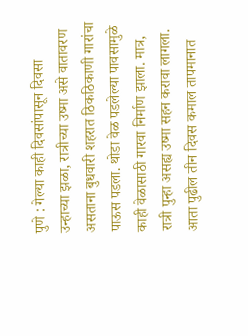पुणे : गेल्या काही दिवसांपासून दिवसा उन्हाच्या झळा, रात्रीच्या उष्मा असे वातावरण असताना बुधवारी शहरात ठिकठिकाणी गारांचा पाऊस पडला. थोडा वेळ पडलेल्या पावसामुळे काही वेळासाठी गारवा निर्माण झाला. मात्र, रात्री पुन्हा असह्य उष्मा सहन करावा लागला. आता पुढील तीन दिवस कमाल तापमानात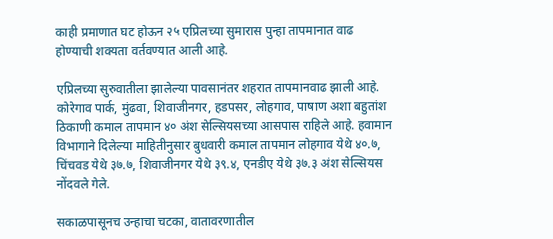काही प्रमाणात घट होऊन २५ एप्रिलच्या सुमारास पुन्हा तापमानात वाढ होण्याची शक्यता वर्तवण्यात आली आहे.

एप्रिलच्या सुरुवातीला झालेल्या पावसानंतर शहरात तापमानवाढ झाली आहे. कोरेगाव पार्क, मुंढवा, शिवाजीनगर, हडपसर, लोहगाव, पाषाण अशा बहुतांश ठिकाणी कमाल तापमान ४० अंश सेल्सियसच्या आसपास राहिले आहे. हवामान विभागाने दिलेल्या माहितीनुसार बुधवारी कमाल तापमान लोहगाव येथे ४०.७, चिंचवड येथे ३७.७, शिवाजीनगर येथे ३९.४, एनडीए येथे ३७.३ अंश सेल्सियस नोंदवले गेले.

सकाळपासूनच उन्हाचा चटका, वातावरणातील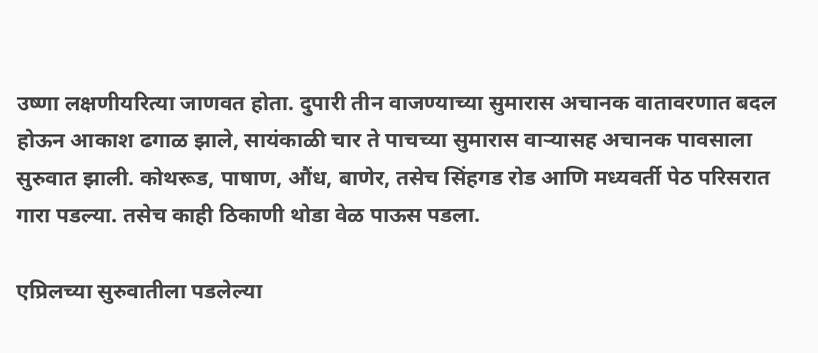उष्णा लक्षणीयरित्या जाणवत होता. दुपारी तीन वाजण्याच्या सुमारास अचानक वातावरणात बदल होऊन आकाश ढगाळ झाले, सायंकाळी चार ते पाचच्या सुमारास वाऱ्यासह अचानक पावसाला सुरुवात झाली. कोथरूड, पाषाण, औंध, बाणेर, तसेच सिंहगड रोड आणि मध्यवर्ती पेठ परिसरात गारा पडल्या. तसेच काही ठिकाणी थोडा वेळ पाऊस पडला.

एप्रिलच्या सुरुवातीला पडलेल्या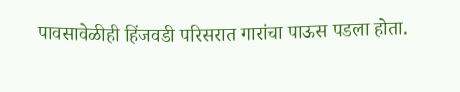पावसावेळीही हिंजवडी परिसरात गारांचा पाऊस पडला होता.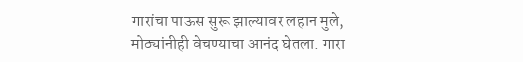गारांचा पाऊस सुरू झाल्यावर लहान मुले, मोठ्यांनीही वेचण्याचा आनंद घेतला. गारा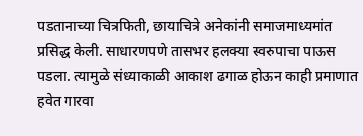पडतानाच्या चित्रफिती, छायाचित्रे अनेकांनी समाजमाध्यमांत प्रसिद्ध केली. साधारणपणे तासभर हलक्या स्वरुपाचा पाऊस पडला. त्यामुळे संध्याकाळी आकाश ढगाळ होऊन काही प्रमाणात हवेत गारवा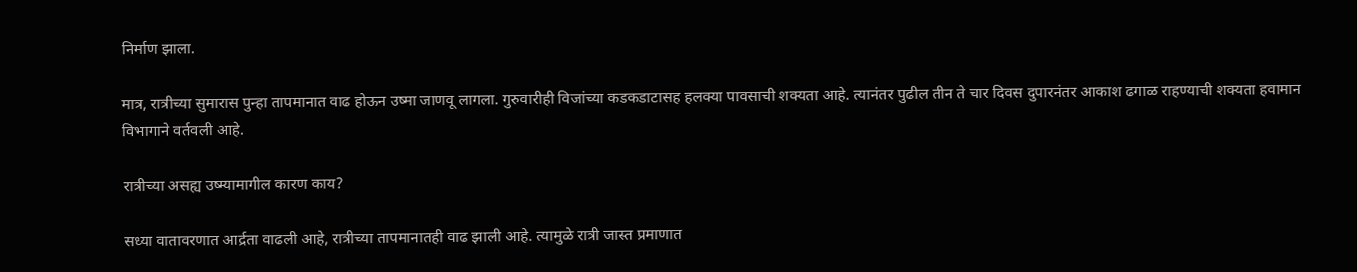निर्माण झाला.

मात्र, रात्रीच्या सुमारास पुन्हा तापमानात वाढ होऊन उष्मा जाणवू लागला. गुरुवारीही विजांच्या कडकडाटासह हलक्या पावसाची शक्यता आहे. त्यानंतर पुढील तीन ते चार दिवस दुपारनंतर आकाश ढगाळ राहण्याची शक्यता हवामान विभागाने वर्तवली आहे.

रात्रीच्या असह्य उष्म्यामागील कारण काय?

सध्या वातावरणात आर्द्रता वाढली आहे, रात्रीच्या तापमानातही वाढ झाली आहे. त्यामुळे रात्री जास्त प्रमाणात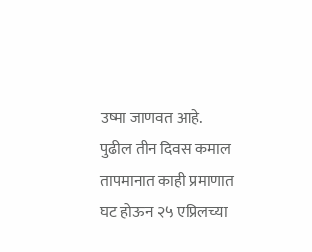उष्मा जाणवत आहे. पुढील तीन दिवस कमाल तापमानात काही प्रमाणात घट होऊन २५ एप्रिलच्या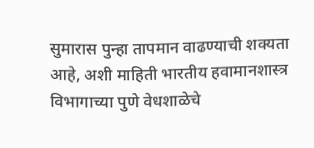सुमारास पुन्हा तापमान वाढण्याची शक्यता आहे, अशी माहिती भारतीय हवामानशास्त्र विभागाच्या पुणे वेधशाळेचे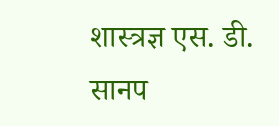शास्त्रज्ञ एस. डी. सानप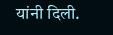यांनी दिली.